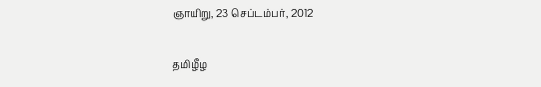ஞாயிறு, 23 செப்டம்பர், 2012

தமிழீழ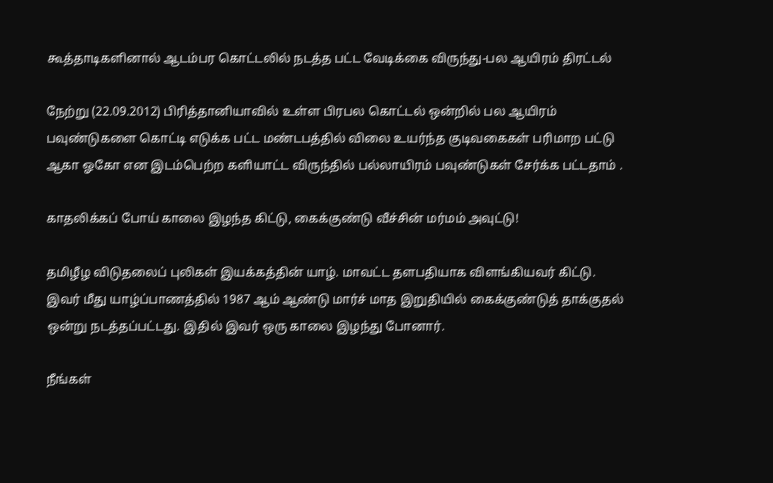கூத்தாடிகளினால் ஆடம்பர கொட்டலில் நடத்த பட்ட வேடிக்கை விருந்து-பல ஆயிரம் திரட்டல்

நேற்று (22.09.2012) பிரித்தானியாவில் உள்ள பிரபல கொட்டல் ஒன்றில் பல ஆயிரம் பவுண்டுகளை கொட்டி எடுக்க பட்ட மண்டபத்தில் விலை உயர்ந்த குடிவகைகள் பரிமாற பட்டு ஆகா ஓகோ என இடம்பெற்ற களியாட்ட விருந்தில் பல்லாயிரம் பவுண்டுகள் சேர்க்க பட்டதாம் .

காதலிக்கப் போய் காலை இழந்த கிட்டு, கைக்குண்டு வீச்சின் மர்மம் அவுட்டு!

தமிழீழ விடுதலைப் புலிகள் இயக்கத்தின் யாழ். மாவட்ட தளபதியாக விளங்கியவர் கிட்டு. இவர் மீது யாழ்ப்பாணத்தில் 1987 ஆம் ஆண்டு மார்ச் மாத இறுதியில் கைக்குண்டுத் தாக்குதல் ஒன்று நடத்தப்பட்டது. இதில் இவர் ஒரு காலை இழந்து போனார்.

நீங்கள்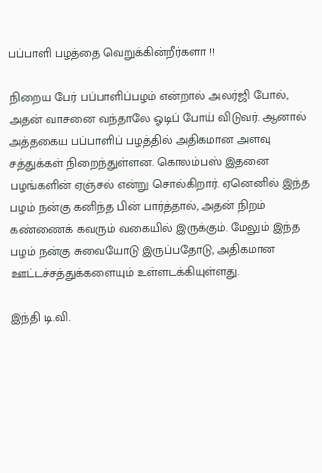பப்பாளி பழத்தை வெறுக்கின்றீர்களா !!

நிறைய பேர் பப்பாளிப்பழம் என்றால் அலர்ஜி போல், அதன் வாசனை வந்தாலே ஓடிப் போய் விடுவர். ஆனால் அத்தகைய பப்பாளிப் பழத்தில் அதிகமான அளவு சத்துக்கள் நிறைந்துள்ளன. கொலம்பஸ் இதனை பழங்களின் ஏஞ்சல் என்று சொல்கிறார். ஏனெனில் இந்த பழம் நன்கு கனிந்த பின் பார்த்தால், அதன் நிறம் கண்ணைக் கவரும் வகையில் இருக்கும். மேலும் இந்த பழம் நன்கு சுவையோடு இருப்பதோடு, அதிகமான ஊட்டச்சத்துக்களையும் உள்ளடக்கியுள்ளது.

இந்தி டி.வி.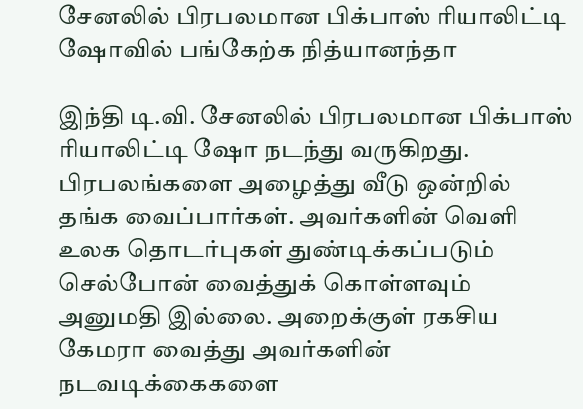சேனலில் பிரபலமான பிக்பாஸ் ரியாலிட்டி ஷோவில் பங்கேற்க நித்யானந்தா

இந்தி டி.வி. சேனலில் பிரபலமான பிக்பாஸ் ரியாலிட்டி ஷோ நடந்து வருகிறது. பிரபலங்களை அழைத்து வீடு ஒன்றில் தங்க வைப்பார்கள். அவர்களின் வெளி உலக தொடர்புகள் துண்டிக்கப்படும் செல்போன் வைத்துக் கொள்ளவும் அனுமதி இல்லை. அறைக்குள் ரகசிய கேமரா வைத்து அவர்களின் நடவடிக்கைகளை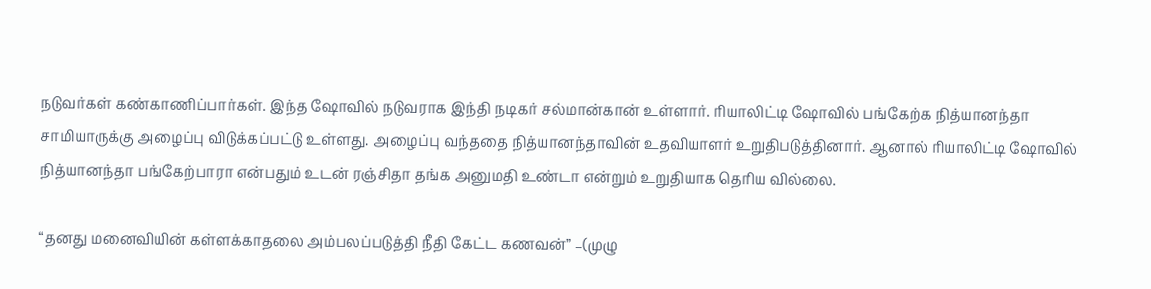நடுவர்கள் கண்காணிப்பார்கள். இந்த ஷோவில் நடுவராக இந்தி நடிகர் சல்மான்கான் உள்ளார். ரியாலிட்டி ஷோவில் பங்கேற்க நித்யானந்தா சாமியாருக்கு அழைப்பு விடுக்கப்பட்டு உள்ளது. அழைப்பு வந்ததை நித்யானந்தாவின் உதவியாளர் உறுதிபடுத்தினார். ஆனால் ரியாலிட்டி ஷோவில் நித்யானந்தா பங்கேற்பாரா என்பதும் உடன் ரஞ்சிதா தங்க அனுமதி உண்டா என்றும் உறுதியாக தெரிய வில்லை.

“த‌னது மனைவியின் கள்ள‍க்காதலை அம்பலப்படுத்தி நீதி கேட்ட‌ கணவன்” –(முழு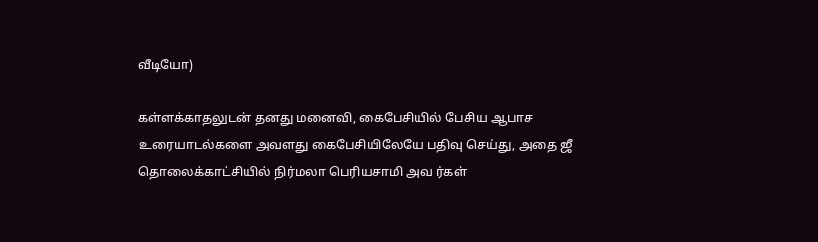வீடியோ)

கள்ள‍க்காதலுடன் த‌னது மனைவி, கைபேசியில் பேசிய ஆபாச உரையாடல்களை அவளது கைபேசியிலேயே பதிவு செய்து, அதை ஜீ தொலைக்காட்சியில் நிர்மலா பெரியசாமி அவ ர்கள்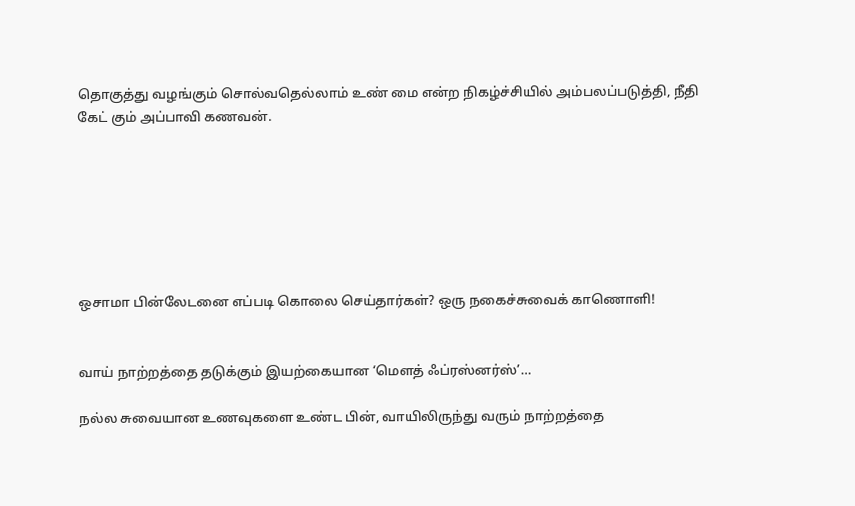தொகுத்து வழங்கும் சொல்வதெல்லாம் உண் மை என்ற நிகழ்ச்சியில் அம்பலப்படுத்தி, நீதி கேட் கும் அப்பாவி கணவன்.







ஒசாமா பின்லேடனை எப்படி கொலை செய்தார்கள்? ஒரு நகைச்சுவைக் காணொளி!


வாய் நாற்றத்தை தடுக்கும் இயற்கையான ‘மௌத் ஃப்ரஸ்னர்ஸ்’…

நல்ல சுவையான உணவுகளை உண்ட பின், வாயிலிருந்து வரும் நாற்றத்தை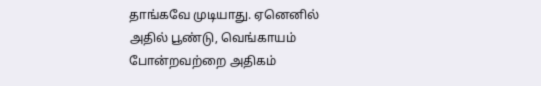தாங்கவே முடியாது. ஏனெனில் அதில் பூண்டு, வெங்காயம் போன்றவற்றை அதிகம்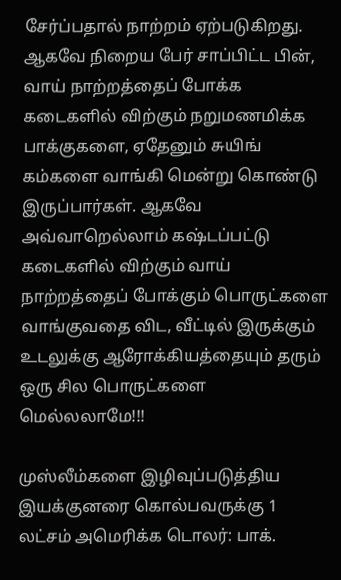சேர்ப்பதால் நாற்றம் ஏற்படுகிறது. ஆகவே நிறைய பேர் சாப்பிட்ட பின், வாய் நாற்றத்தைப் போக்க கடைகளில் விற்கும் நறுமணமிக்க பாக்குகளை, ஏதேனும் சுயிங் கம்களை வாங்கி மென்று கொண்டு இருப்பார்கள். ஆகவே அவ்வாறெல்லாம் கஷ்டப்பட்டு கடைகளில் விற்கும் வாய் நாற்றத்தைப் போக்கும் பொருட்களை வாங்குவதை விட, வீட்டில் இருக்கும் உடலுக்கு ஆரோக்கியத்தையும் தரும் ஒரு சில பொருட்களை மெல்லலாமே!!!

முஸ்லீம்களை இழிவுப்படுத்திய இயக்குனரை கொல்பவருக்கு 1 லட்சம் அமெரிக்க டொலர்: பாக்.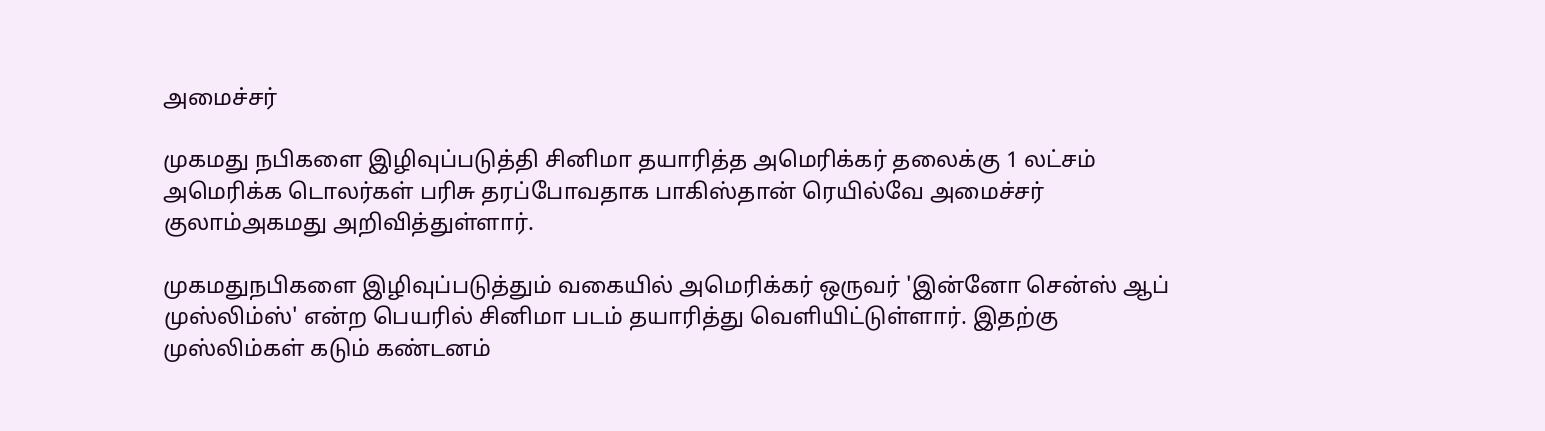அமைச்சர்

முகமது நபிகளை இழிவுப்படுத்தி சினிமா தயாரித்த அமெரிக்கர் தலைக்கு 1 லட்சம் அமெரிக்க டொலர்கள் பரிசு தரப்போவதாக பாகிஸ்தான் ரெயில்வே அமைச்சர் குலாம்அகமது அறிவித்துள்ளார்.

முகமதுநபிகளை இழிவுப்படுத்தும் வகையில் அமெரிக்கர் ஒருவர் 'இன்னோ சென்ஸ் ஆப் முஸ்லிம்ஸ்' என்ற பெயரில் சினிமா படம் தயாரித்து வெளியிட்டுள்ளார். இதற்கு முஸ்லிம்கள் கடும் கண்டனம்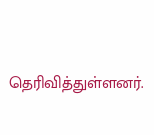தெரிவித்துள்ளனர்.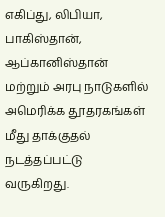எகிப்து, லிபியா, பாகிஸ்தான், ஆப்கானிஸ்தான் மற்றும் அரபு நாடுகளில் அமெரிக்க தூதரகங்கள் மீது தாக்குதல் நடத்தப்பட்டு வருகிறது.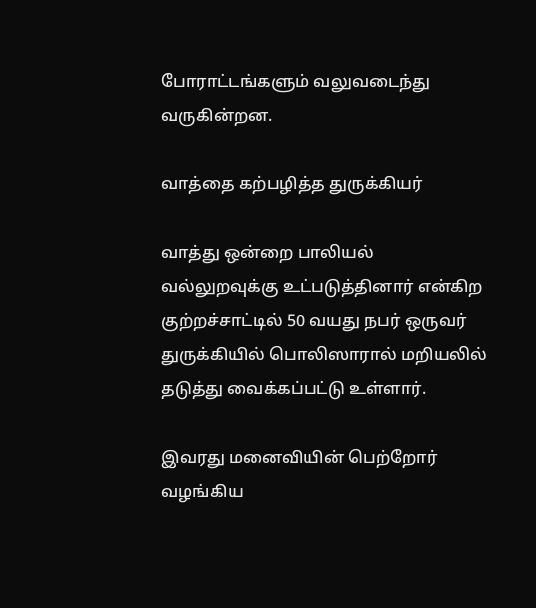போராட்டங்களும் வலுவடைந்து வருகின்றன.

வாத்தை கற்பழித்த துருக்கியர்

வாத்து ஒன்றை பாலியல் வல்லுறவுக்கு உட்படுத்தினார் என்கிற குற்றச்சாட்டில் 50 வயது நபர் ஒருவர் துருக்கியில் பொலிஸாரால் மறியலில் தடுத்து வைக்கப்பட்டு உள்ளார்.

இவரது மனைவியின் பெற்றோர் வழங்கிய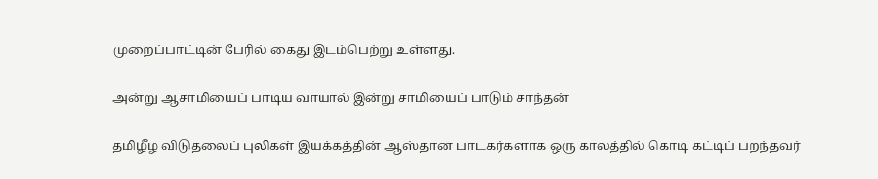முறைப்பாட்டின் பேரில் கைது இடம்பெற்று உள்ளது.

அன்று ஆசாமியைப் பாடிய வாயால் இன்று சாமியைப் பாடும் சாந்தன்

தமிழீழ விடுதலைப் புலிகள் இயக்கத்தின் ஆஸ்தான பாடகர்களாக ஒரு காலத்தில் கொடி கட்டிப் பறந்தவர்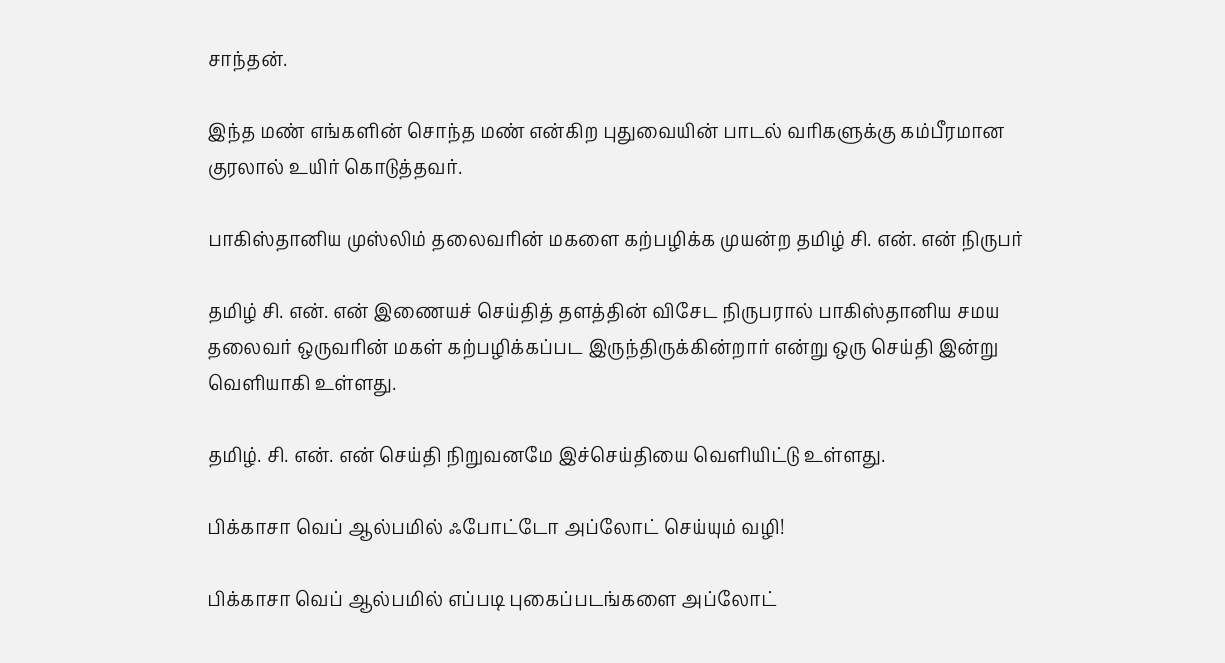சாந்தன்.

இந்த மண் எங்களின் சொந்த மண் என்கிற புதுவையின் பாடல் வரிகளுக்கு கம்பீரமான குரலால் உயிர் கொடுத்தவர்.

பாகிஸ்தானிய முஸ்லிம் தலைவரின் மகளை கற்பழிக்க முயன்ற தமிழ் சி. என். என் நிருபர்

தமிழ் சி. என். என் இணையச் செய்தித் தளத்தின் விசேட நிருபரால் பாகிஸ்தானிய சமய தலைவர் ஒருவரின் மகள் கற்பழிக்கப்பட இருந்திருக்கின்றார் என்று ஒரு செய்தி இன்று வெளியாகி உள்ளது.

தமிழ். சி. என். என் செய்தி நிறுவனமே இச்செய்தியை வெளியிட்டு உள்ளது.

பிக்காசா வெப் ஆல்பமில் ஃபோட்டோ அப்லோட் செய்யும் வழி!

பிக்காசா வெப் ஆல்பமில் எப்படி புகைப்படங்களை அப்லோட்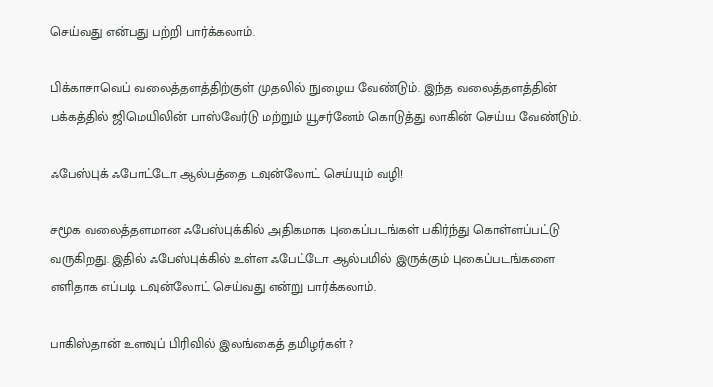செய்வது என்பது பற்றி பார்க்கலாம்.

பிக்காசாவெப் வலைத்தளத்திற்குள் முதலில் நுழைய வேண்டும். இந்த வலைத்தளத்தின் பக்கத்தில் ஜிமெயிலின் பாஸ்வேர்டு மற்றும் யூசர்னேம் கொடுத்து லாகின் செய்ய வேண்டும்.

ஃபேஸ்புக் ஃபோட்டோ ஆல்பத்தை டவுன்லோட் செய்யும் வழி!

சமூக வலைத்தளமான ஃபேஸ்புக்கில் அதிகமாக புகைப்படங்கள் பகிர்ந்து கொள்ளப்பட்டு வருகிறது. இதில் ஃபேஸ்புக்கில் உள்ள ஃபேட்டோ ஆல்பமில் இருக்கும் புகைப்படங்களை எளிதாக எப்படி டவுன்லோட் செய்வது என்று பார்க்கலாம்.

பாகிஸ்தான் உளவுப் பிரிவில் இலங்கைத் தமிழர்கள் ?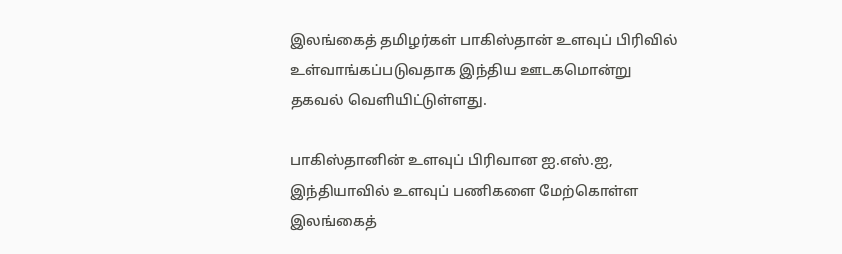இலங்கைத் தமிழர்கள் பாகிஸ்தான் உளவுப் பிரிவில் உள்வாங்கப்படுவதாக இந்திய ஊடகமொன்று தகவல் வெளியிட்டுள்ளது.

பாகிஸ்தானின் உளவுப் பிரிவான ஐ.எஸ்.ஐ, இந்தியாவில் உளவுப் பணிகளை மேற்கொள்ள இலங்கைத்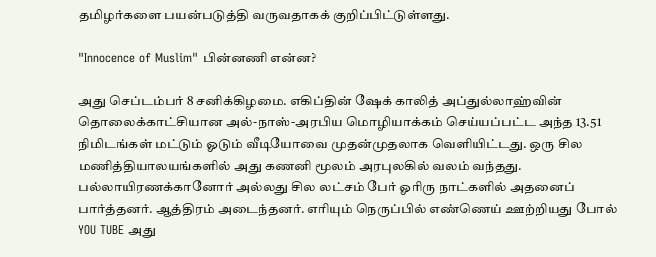தமிழர்களை பயன்படுத்தி வருவதாகக் குறிப்பிட்டுள்ளது.

"Innocence of Muslim" பின்னணி என்ன?

அது செப்டம்பர் 8 சனிக்கிழமை. எகிப்தின் ஷேக் காலித் அப்துல்லாஹ்வின் தொலைக்காட்சியான அல்-நாஸ்-அரபிய மொழியாக்கம் செய்யப்பட்ட அந்த 13.51 நிமிடங்கள் மட்டும் ஓடும் வீடியோவை முதன்முதலாக வெளியிட்டது. ஒரு சில மணித்தியாலயங்களில் அது கணனி மூலம் அரபுலகில் வலம் வந்தது. பல்லாயிரணக்கானோர் அல்லது சில லட்சம் பேர் ஓரிரு நாட்களில் அதனைப் பார்த்தனர். ஆத்திரம் அடைந்தனர். எரியும் நெருப்பில் எண்ணெய் ஊற்றியது போல் YOU TUBE அது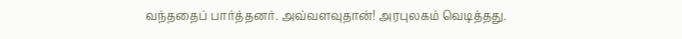வந்ததைப் பார்த்தனர். அவ்வளவுதான்! அரபுலகம் வெடித்தது.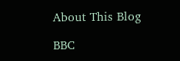About This Blog

BBC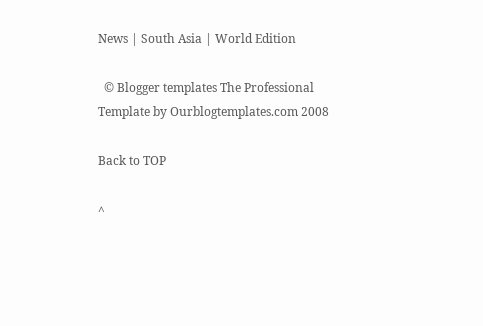News | South Asia | World Edition

  © Blogger templates The Professional Template by Ourblogtemplates.com 2008

Back to TOP

^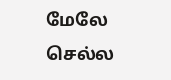மேலே செல்ல